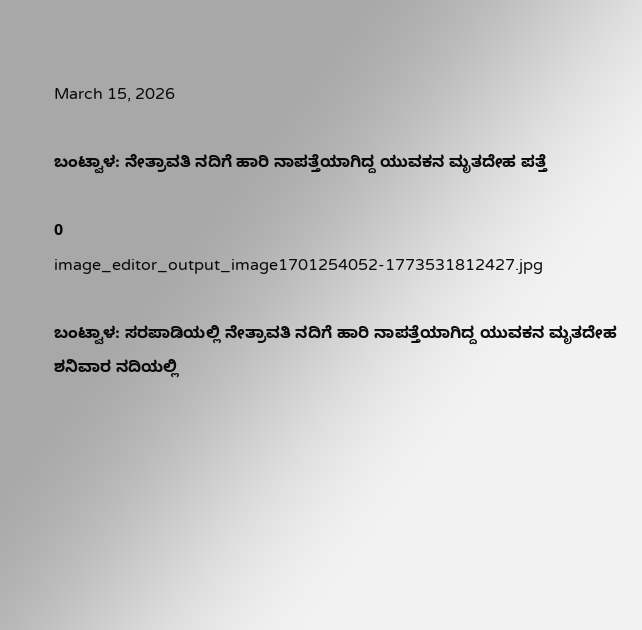March 15, 2026

ಬಂಟ್ವಾಳ: ನೇತ್ರಾವತಿ ನದಿಗೆ ಹಾರಿ ನಾಪತ್ತೆಯಾಗಿದ್ದ ಯುವಕನ ಮೃತದೇಹ ಪತ್ತೆ

0
image_editor_output_image1701254052-1773531812427.jpg

ಬಂಟ್ವಾಳ: ಸರಪಾಡಿಯಲ್ಲಿ ನೇತ್ರಾವತಿ ನದಿಗೆ ಹಾರಿ ನಾಪತ್ತೆಯಾಗಿದ್ದ ಯುವಕನ ಮೃತದೇಹ ಶನಿವಾರ ನದಿಯಲ್ಲಿ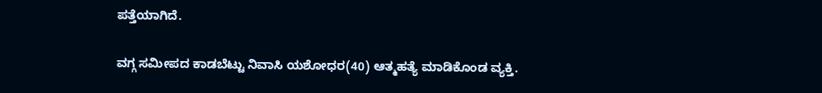ಪತ್ತೆಯಾಗಿದೆ.

ವಗ್ಗ ಸಮೀಪದ ಕಾಡಬೆಟ್ಟು ನಿವಾಸಿ ಯಶೋಧರ(40) ಆತ್ಮಹತ್ಯೆ ಮಾಡಿಕೊಂಡ ವ್ಯಕ್ತಿ.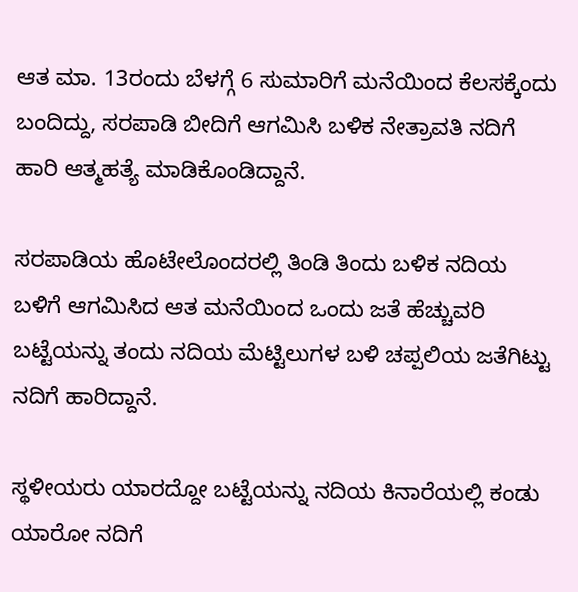ಆತ ಮಾ. 13ರಂದು ಬೆಳಗ್ಗೆ 6 ಸುಮಾರಿಗೆ ಮನೆಯಿಂದ ಕೆಲಸಕ್ಕೆಂದು ಬಂದಿದ್ದು, ಸರಪಾಡಿ ಬೀದಿಗೆ ಆಗಮಿಸಿ ಬಳಿಕ ನೇತ್ರಾವತಿ ನದಿಗೆ ಹಾರಿ ಆತ್ಮಹತ್ಯೆ ಮಾಡಿಕೊಂಡಿದ್ದಾನೆ.

ಸರಪಾಡಿಯ ಹೊಟೇಲೊಂದರಲ್ಲಿ ತಿಂಡಿ ತಿಂದು ಬಳಿಕ ನದಿಯ ಬಳಿಗೆ ಆಗಮಿಸಿದ ಆತ ಮನೆಯಿಂದ ಒಂದು ಜತೆ ಹೆಚ್ಚುವರಿ ಬಟ್ಟೆಯನ್ನು ತಂದು ನದಿಯ ಮೆಟ್ಟಿಲುಗಳ ಬಳಿ ಚಪ್ಪಲಿಯ ಜತೆಗಿಟ್ಟು ನದಿಗೆ ಹಾರಿದ್ದಾನೆ.

ಸ್ಥಳೀಯರು ಯಾರದ್ದೋ ಬಟ್ಟೆಯನ್ನು ನದಿಯ ಕಿನಾರೆಯಲ್ಲಿ ಕಂಡು ಯಾರೋ ನದಿಗೆ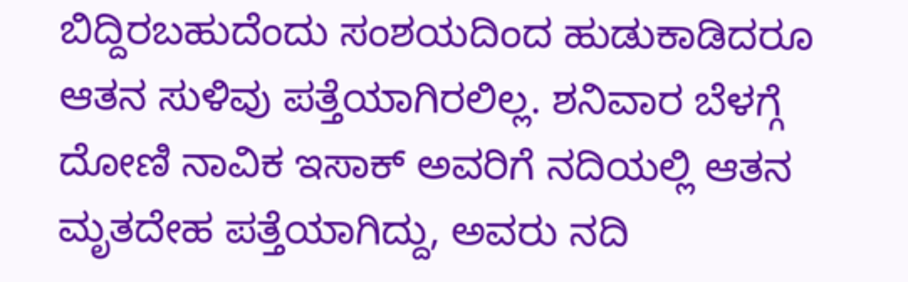ಬಿದ್ದಿರಬಹುದೆಂದು ಸಂಶಯದಿಂದ ಹುಡುಕಾಡಿದರೂ ಆತನ ಸುಳಿವು ಪತ್ತೆಯಾಗಿರಲಿಲ್ಲ. ಶನಿವಾರ ಬೆಳಗ್ಗೆ ದೋಣಿ ನಾವಿಕ ಇಸಾಕ್ ಅವರಿಗೆ ನದಿಯಲ್ಲಿ ಆತನ ಮೃತದೇಹ ಪತ್ತೆಯಾಗಿದ್ದು, ಅವರು ನದಿ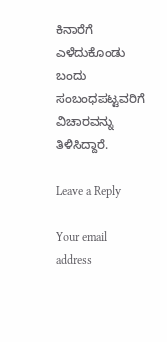ಕಿನಾರೆಗೆ ಎಳೆದುಕೊಂಡು ಬಂದು ಸಂಬಂಧಪಟ್ಟವರಿಗೆ ವಿಚಾರವನ್ನು ತಿಳಿಸಿದ್ದಾರೆ.

Leave a Reply

Your email address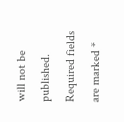will not be published. Required fields are marked *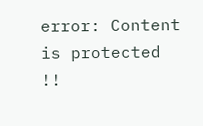error: Content is protected !!